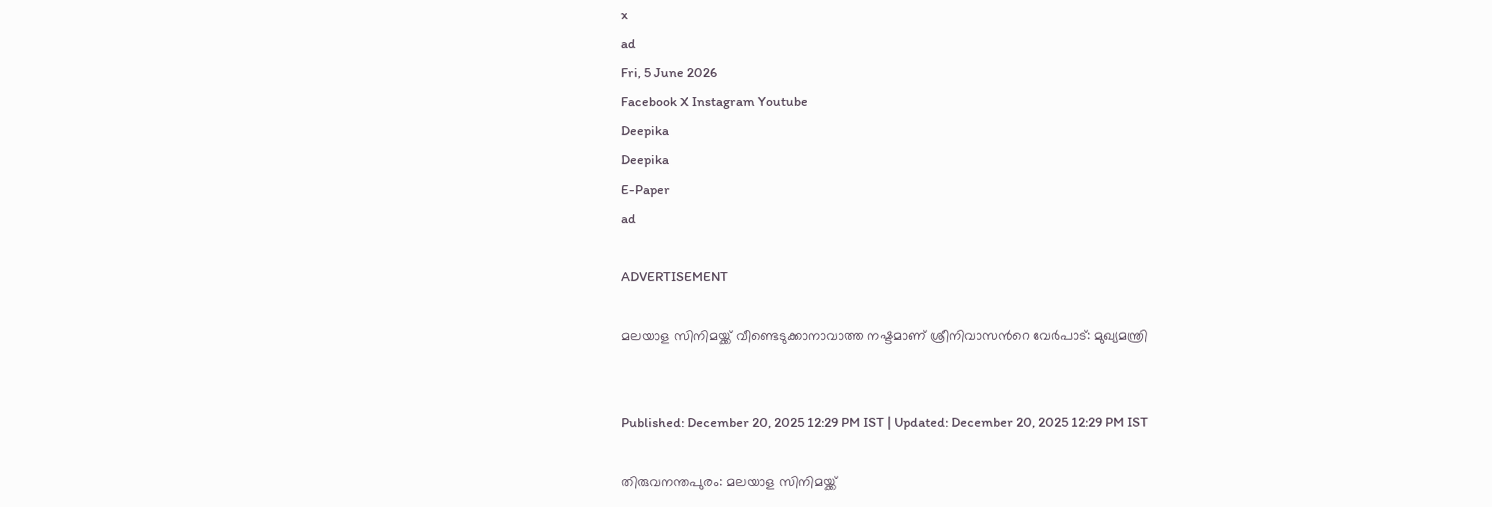x
ad
Fri, 5 June 2026
Facebook X Instagram Youtube
Deepika
Deepika
E-Paper
ad

ADVERTISEMENT

മലയാള സിനിമയ്ക്ക് വീണ്ടെടുക്കാനാവാത്ത നഷ്ടമാണ് ശ്രീനിവാസന്‍റെ വേർപാട്: മുഖ്യമന്ത്രി


Published: December 20, 2025 12:29 PM IST | Updated: December 20, 2025 12:29 PM IST

തിരുവനന്തപുരം: മലയാള സിനിമയ്ക്ക്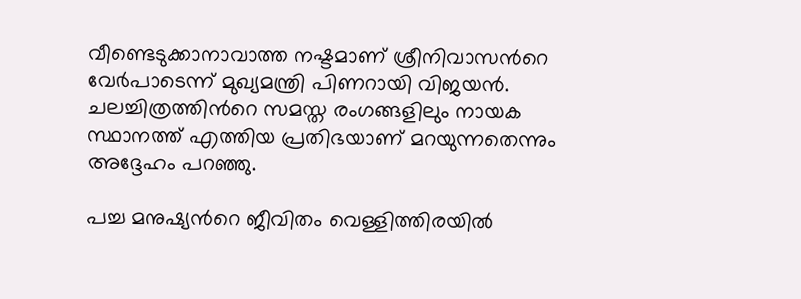വീണ്ടെടുക്കാനാവാത്ത നഷ്ടമാണ് ശ്രീനിവാസന്‍റെ വേർപാടെന്ന് മുഖ്യമന്ത്രി പിണറായി വിജയൻ. ചലച്ചിത്രത്തിന്‍റെ സമസ്ത രംഗങ്ങളിലും നായക സ്ഥാനത്ത് എത്തിയ പ്രതിഭയാണ് മറയുന്നതെന്നും അദ്ദേഹം പറഞ്ഞു.

പച്ച മനുഷ്യന്‍റെ ജീവിതം വെള്ളിത്തിരയിൽ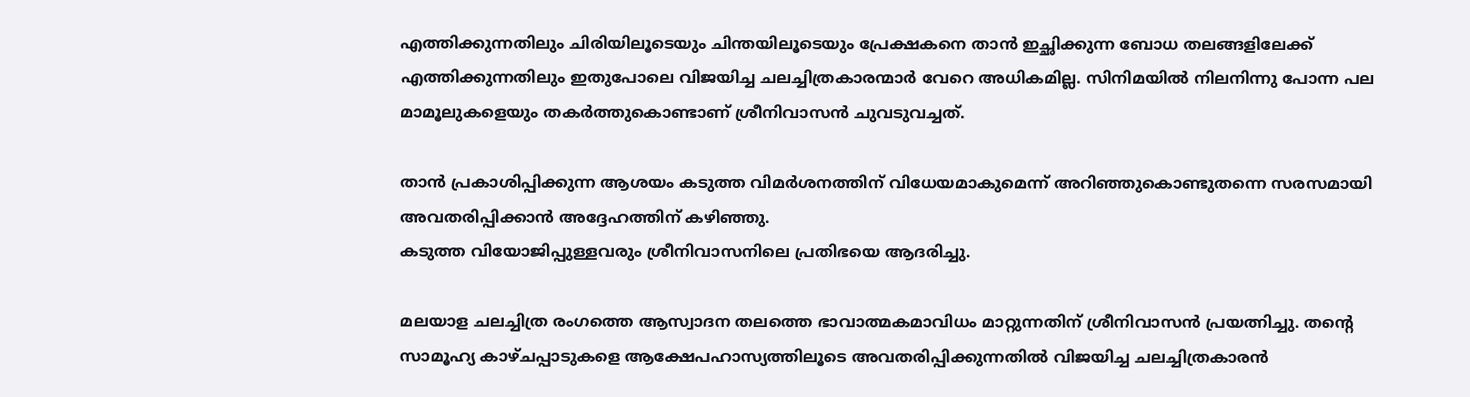എത്തിക്കുന്നതിലും ചിരിയിലൂടെയും ചിന്തയിലൂടെയും പ്രേക്ഷകനെ താൻ ഇച്ഛിക്കുന്ന ബോധ തലങ്ങളിലേക്ക് എത്തിക്കുന്നതിലും ഇതുപോലെ വിജയിച്ച ചലച്ചിത്രകാരന്മാർ വേറെ അധികമില്ല. സിനിമയിൽ നിലനിന്നു പോന്ന പല മാമൂലുകളെയും തകർത്തുകൊണ്ടാണ് ശ്രീനിവാസൻ ചുവടുവച്ചത്.

താൻ പ്രകാശിപ്പിക്കുന്ന ആശയം കടുത്ത വിമർശനത്തിന് വിധേയമാകുമെന്ന് അറിഞ്ഞുകൊണ്ടുതന്നെ സരസമായി അവതരിപ്പിക്കാൻ അദ്ദേഹത്തിന് കഴിഞ്ഞു.
കടുത്ത വിയോജിപ്പുള്ളവരും ശ്രീനിവാസനിലെ പ്രതിഭയെ ആദരിച്ചു.

മലയാള ചലച്ചിത്ര രംഗത്തെ ആസ്വാദന തലത്തെ ഭാവാത്മകമാവിധം മാറ്റുന്നതിന് ശ്രീനിവാസൻ പ്രയത്നിച്ചു. തന്‍റെ സാമൂഹ്യ കാഴ്ചപ്പാടുകളെ ആക്ഷേപഹാസ്യത്തിലൂടെ അവതരിപ്പിക്കുന്നതിൽ വിജയിച്ച ചലച്ചിത്രകാരൻ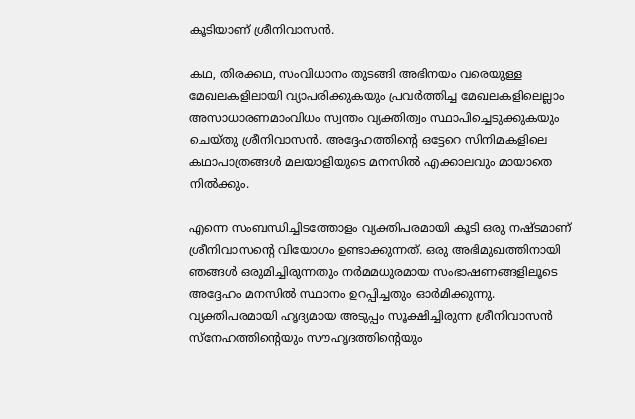കൂടിയാണ് ശ്രീനിവാസൻ.

കഥ, തിരക്കഥ, സംവിധാനം തുടങ്ങി അഭിനയം വരെയുള്ള മേഖലകളിലായി വ്യാപരിക്കുകയും പ്രവർത്തിച്ച മേഖലകളിലെല്ലാം അസാധാരണമാംവിധം സ്വന്തം വ്യക്തിത്വം സ്ഥാപിച്ചെടുക്കുകയും ചെയ്തു ശ്രീനിവാസൻ. അദ്ദേഹത്തിന്‍റെ ഒട്ടേറെ സിനിമകളിലെ കഥാപാത്രങ്ങൾ മലയാളിയുടെ മനസിൽ എക്കാലവും മായാതെ നിൽക്കും.

എന്നെ സംബന്ധിച്ചിടത്തോളം വ്യക്തിപരമായി കൂടി ഒരു നഷ്ടമാണ് ശ്രീനിവാസന്‍റെ വിയോഗം ഉണ്ടാക്കുന്നത്. ഒരു അഭിമുഖത്തിനായി ഞങ്ങൾ ഒരുമിച്ചിരുന്നതും നർമമധുരമായ സംഭാഷണങ്ങളിലൂടെ അദ്ദേഹം മനസിൽ സ്ഥാനം ഉറപ്പിച്ചതും ഓർമിക്കുന്നു. വ്യക്തിപരമായി ഹൃദ്യമായ അടുപ്പം സൂക്ഷിച്ചിരുന്ന ശ്രീനിവാസൻ സ്നേഹത്തിന്‍റെയും സൗഹൃദത്തിന്‍റെയും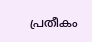പ്രതീകം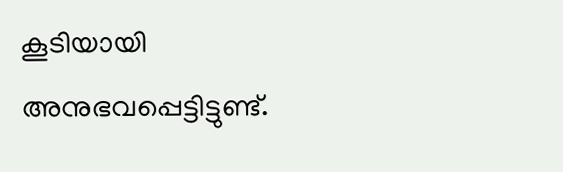കൂടിയായി അനുഭവപ്പെട്ടിട്ടുണ്ട്.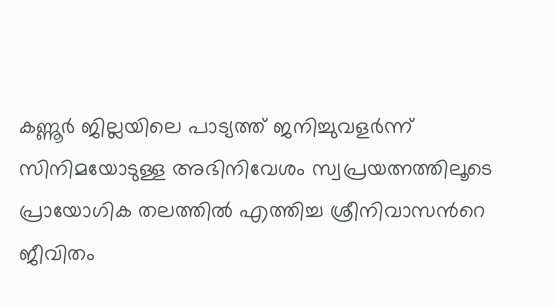കണ്ണൂർ ജില്ലയിലെ പാട്യത്ത് ജനിച്ചുവളർന്ന് സിനിമയോടുള്ള അഭിനിവേശം സ്വപ്രയത്നത്തിലൂടെ പ്രായോഗിക തലത്തിൽ എത്തിച്ച ശ്രീനിവാസന്‍റെ ജീവിതം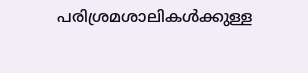പരിശ്രമശാലികൾക്കുള്ള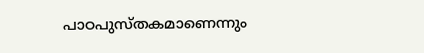പാഠപുസ്തകമാണെന്നും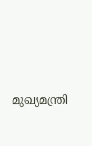മുഖ്യമന്ത്രി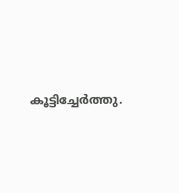കൂട്ടിച്ചേർത്തു.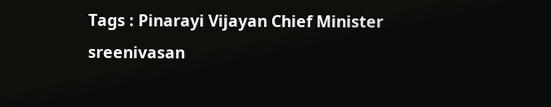Tags : Pinarayi Vijayan Chief Minister sreenivasan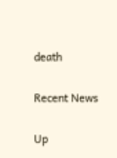death

Recent News

Up